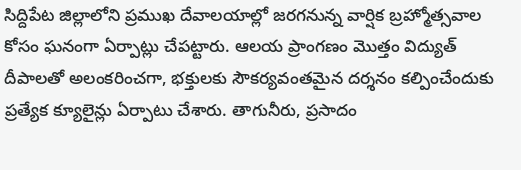సిద్దిపేట జిల్లాలోని ప్రముఖ దేవాలయాల్లో జరగనున్న వార్షిక బ్రహ్మోత్సవాల కోసం ఘనంగా ఏర్పాట్లు చేపట్టారు. ఆలయ ప్రాంగణం మొత్తం విద్యుత్ దీపాలతో అలంకరించగా, భక్తులకు సౌకర్యవంతమైన దర్శనం కల్పించేందుకు ప్రత్యేక క్యూలైన్లు ఏర్పాటు చేశారు. తాగునీరు, ప్రసాదం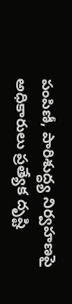పంపిణీ, పారిశుద్ధ్య నిర్వహణపై అధికారులు ప్రత్యేక దృష్టి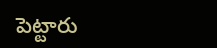పెట్టారు